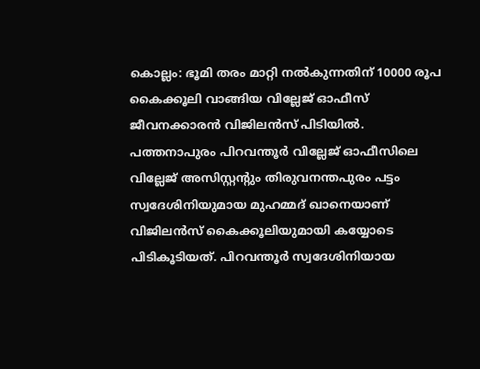കൊല്ലം: ഭൂമി തരം മാറ്റി നൽകുന്നതിന് 10000 രൂപ കൈക്കൂലി വാങ്ങിയ വില്ലേജ് ഓഫീസ് ജീവനക്കാരൻ വിജിലൻസ് പിടിയിൽ. പത്തനാപുരം പിറവന്തൂർ വില്ലേജ് ഓഫീസിലെ വില്ലേജ് അസിസ്റ്റന്റും തിരുവനന്തപുരം പട്ടം സ്വദേശിനിയുമായ മുഹമ്മദ് ഖാനെയാണ് വിജിലൻസ് കൈക്കൂലിയുമായി കയ്യോടെ പിടികൂടിയത്. പിറവന്തൂർ സ്വദേശിനിയായ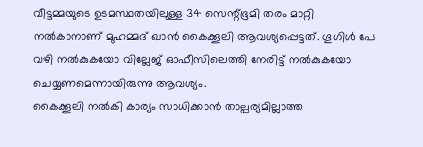വീട്ടമ്മയുടെ ഉടമസ്ഥതയിലുള്ള 34 സെന്റ്ഭൂമി തരം മാറ്റി നൽകാനാണ് മുഹമ്മദ് ഖാൻ കൈക്കൂലി ആവശ്യപ്പെട്ടത്. ഗൂഗിൾ പേ വഴി നൽകുകയോ വില്ലേജ് ഓഫീസിലെത്തി നേരിട്ട് നൽകുകയോ ചെയ്യണമെന്നായിരുന്നു ആവശ്യം.
കൈക്കൂലി നൽകി കാര്യം സാധിക്കാൻ താല്പര്യമില്ലാത്ത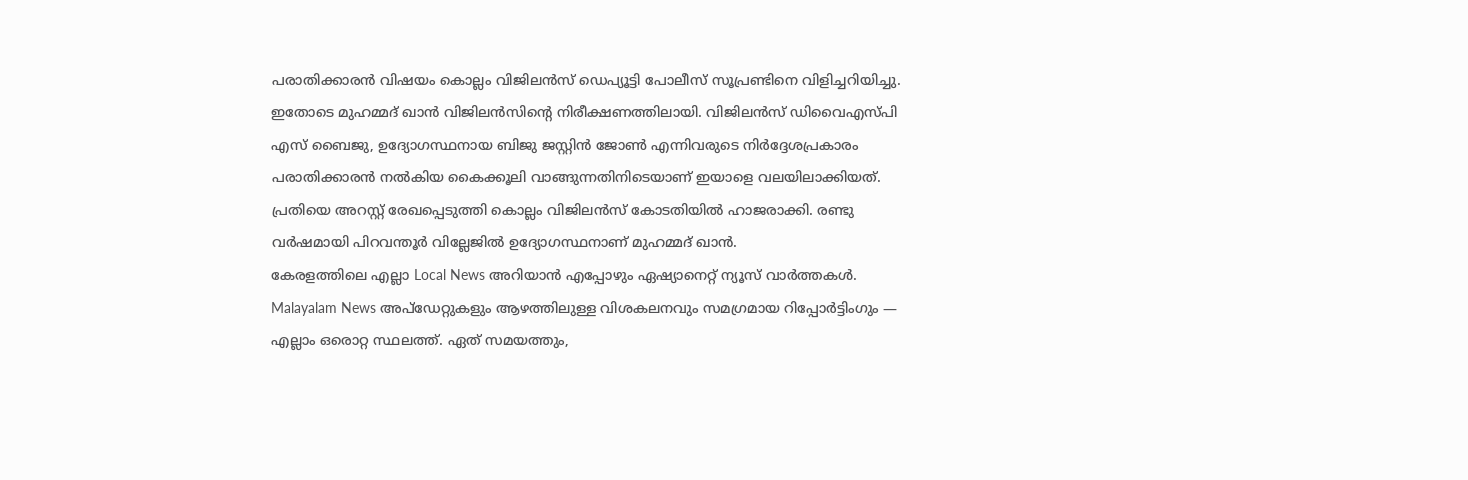പരാതിക്കാരൻ വിഷയം കൊല്ലം വിജിലൻസ് ഡെപ്യൂട്ടി പോലീസ് സൂപ്രണ്ടിനെ വിളിച്ചറിയിച്ചു. ഇതോടെ മുഹമ്മദ് ഖാൻ വിജിലൻസിന്റെ നിരീക്ഷണത്തിലായി. വിജിലൻസ് ഡിവൈഎസ്പി എസ് ബൈജു, ഉദ്യോഗസ്ഥനായ ബിജു ജസ്റ്റിൻ ജോൺ എന്നിവരുടെ നിർദ്ദേശപ്രകാരം പരാതിക്കാരൻ നൽകിയ കൈക്കൂലി വാങ്ങുന്നതിനിടെയാണ് ഇയാളെ വലയിലാക്കിയത്. പ്രതിയെ അറസ്റ്റ് രേഖപ്പെടുത്തി കൊല്ലം വിജിലൻസ് കോടതിയിൽ ഹാജരാക്കി. രണ്ടു വർഷമായി പിറവന്തൂർ വില്ലേജിൽ ഉദ്യോഗസ്ഥനാണ് മുഹമ്മദ് ഖാൻ.
കേരളത്തിലെ എല്ലാ Local News അറിയാൻ എപ്പോഴും ഏഷ്യാനെറ്റ് ന്യൂസ് വാർത്തകൾ. Malayalam News അപ്ഡേറ്റുകളും ആഴത്തിലുള്ള വിശകലനവും സമഗ്രമായ റിപ്പോർട്ടിംഗും — എല്ലാം ഒരൊറ്റ സ്ഥലത്ത്. ഏത് സമയത്തും,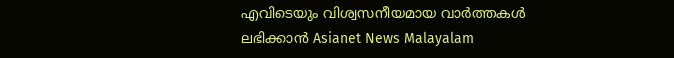എവിടെയും വിശ്വസനീയമായ വാർത്തകൾ ലഭിക്കാൻ Asianet News Malayalam